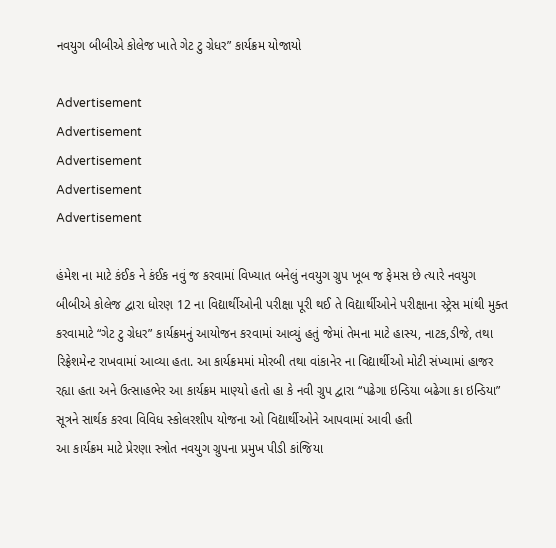નવયુગ બીબીએ કોલેજ ખાતે ગેટ ટુ ગ્રેધર” કાર્યક્રમ યોજાયો

Advertisement
Advertisement
Advertisement
Advertisement
Advertisement

હંમેશ ના માટે કંઈક ને કંઈક નવું જ કરવામાં વિખ્યાત બનેલું નવયુગ ગ્રુપ ખૂબ જ ફેમસ છે ત્યારે નવયુગ બીબીએ કોલેજ દ્વારા ધોરણ 12 ના વિદ્યાર્થીઓની પરીક્ષા પૂરી થઈ તે વિદ્યાર્થીઓને પરીક્ષાના સ્ટ્રેસ માંથી મુક્ત કરવામાટે “ગેટ ટુ ગ્રેધર” કાર્યક્રમનું આયોજન કરવામાં આવ્યું હતું જેમાં તેમના માટે હાસ્ય, નાટક,ડીજે, તથા રિફ્રેશમેન્ટ રાખવામાં આવ્યા હતા. આ કાર્યક્રમમાં મોરબી તથા વાંકાનેર ના વિદ્યાર્થીઓ મોટી સંખ્યામાં હાજર રહ્યા હતા અને ઉત્સાહભેર આ કાર્યક્રમ માણ્યો હતો હા કે નવી ગ્રુપ દ્વારા “પઢેગા ઇન્ડિયા બઢેગા કા ઇન્ડિયા” સૂત્રને સાર્થક કરવા વિવિધ સ્કોલરશીપ યોજના ઓ વિદ્યાર્થીઓને આપવામાં આવી હતી
આ કાર્યક્રમ માટે પ્રેરણા સ્ત્રોત નવયુગ ગ્રુપના પ્રમુખ પીડી કાંજિયા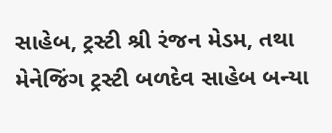સાહેબ, ટ્રસ્ટી શ્રી રંજન મેડમ, તથા મેનેજિંગ ટ્રસ્ટી બળદેવ સાહેબ બન્યા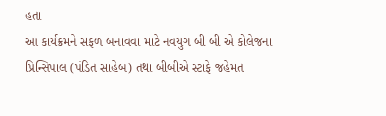હતા
આ કાર્યક્રમને સફળ બનાવવા માટે નવયુગ બી બી એ કોલેજના પ્રિન્સિપાલ (પંડિત સાહેબ) તથા બીબીએ સ્ટાફે જહેમત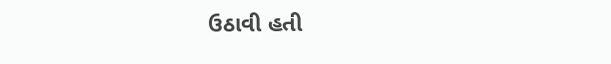ઉઠાવી હતી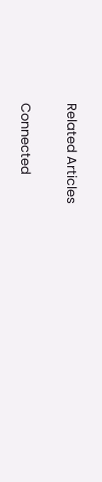Related Articles

Connected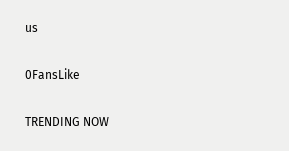us

0FansLike

TRENDING NOW